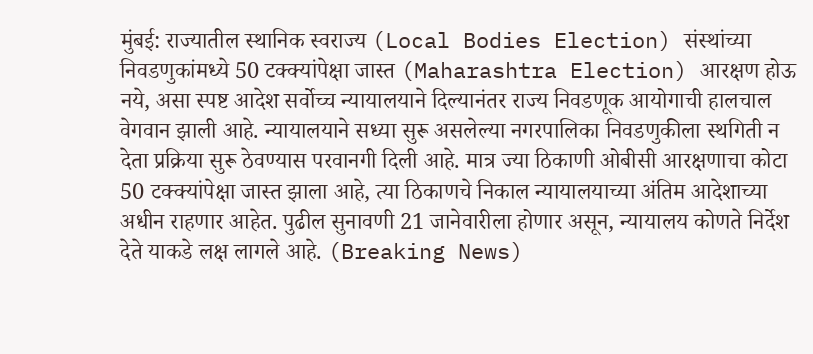मुंबई: राज्यातील स्थानिक स्वराज्य (Local Bodies Election) संस्थांच्या निवडणुकांमध्ये 50 टक्क्यांपेक्षा जास्त (Maharashtra Election) आरक्षण होऊ नये, असा स्पष्ट आदेश सर्वोच्च न्यायालयाने दिल्यानंतर राज्य निवडणूक आयोगाची हालचाल वेगवान झाली आहे. न्यायालयाने सध्या सुरू असलेल्या नगरपालिका निवडणुकीला स्थगिती न देता प्रक्रिया सुरू ठेवण्यास परवानगी दिली आहे. मात्र ज्या ठिकाणी ओबीसी आरक्षणाचा कोटा 50 टक्क्यांपेक्षा जास्त झाला आहे, त्या ठिकाणचे निकाल न्यायालयाच्या अंतिम आदेशाच्या अधीन राहणार आहेत. पुढील सुनावणी 21 जानेवारीला होणार असून, न्यायालय कोणते निर्देश देते याकडे लक्ष लागले आहे. (Breaking News)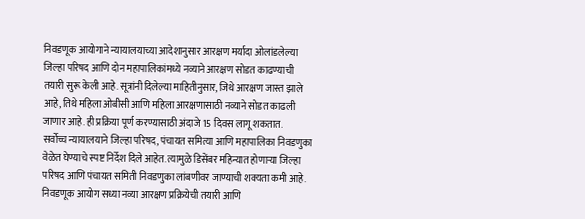निवडणूक आयोगाने न्यायालयाच्या आदेशानुसार आरक्षण मर्यादा ओलांडलेल्या जिल्हा परिषद आणि दोन महापालिकांमध्ये नव्याने आरक्षण सोडत काढण्याची तयारी सुरू केली आहे. सूत्रांनी दिलेल्या माहितीनुसार, जिथे आरक्षण जास्त झाले आहे, तिथे महिला ओबीसी आणि महिला आरक्षणासाठी नव्याने सोडत काढली जाणार आहे. ही प्रक्रिया पूर्ण करण्यासाठी अंदाजे 15 दिवस लागू शकतात.
सर्वोच्च न्यायालयाने जिल्हा परिषद, पंचायत समित्या आणि महापालिका निवडणुका वेळेत घेण्याचे स्पष्ट निर्देश दिले आहेत. त्यामुळे डिसेंबर महिन्यात होणाऱ्या जिल्हा परिषद आणि पंचायत समिती निवडणुका लांबणीवर जाण्याची शक्यता कमी आहे. निवडणूक आयोग सध्या नव्या आरक्षण प्रक्रियेची तयारी आणि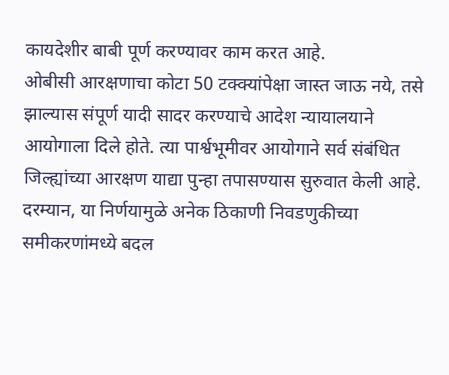कायदेशीर बाबी पूर्ण करण्यावर काम करत आहे.
ओबीसी आरक्षणाचा कोटा 50 टक्क्यांपेक्षा जास्त जाऊ नये, तसे झाल्यास संपूर्ण यादी सादर करण्याचे आदेश न्यायालयाने आयोगाला दिले होते. त्या पार्श्वभूमीवर आयोगाने सर्व संबंधित जिल्ह्यांच्या आरक्षण याद्या पुन्हा तपासण्यास सुरुवात केली आहे.
दरम्यान, या निर्णयामुळे अनेक ठिकाणी निवडणुकीच्या समीकरणांमध्ये बदल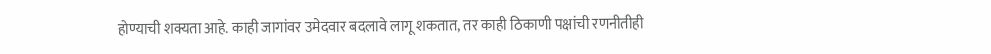होण्याची शक्यता आहे. काही जागांवर उमेदवार बदलावे लागू शकतात, तर काही ठिकाणी पक्षांची रणनीतीही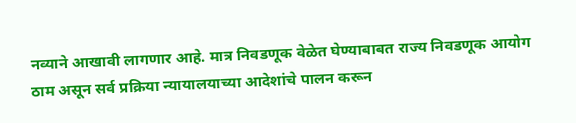नव्याने आखावी लागणार आहे. मात्र निवडणूक वेळेत घेण्याबाबत राज्य निवडणूक आयोग ठाम असून सर्व प्रक्रिया न्यायालयाच्या आदेशांचे पालन करून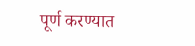पूर्ण करण्यात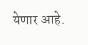येणार आहे.